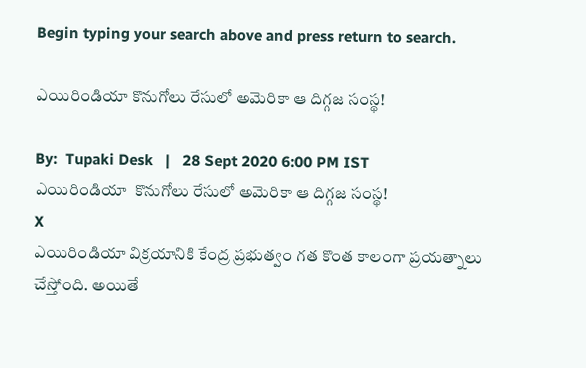Begin typing your search above and press return to search.

ఎయిరిండియా కొనుగోలు రేసులో అమెరికా ఆ దిగ్గజ సంస్థ!

By:  Tupaki Desk   |   28 Sept 2020 6:00 PM IST
ఎయిరిండియా  కొనుగోలు రేసులో అమెరికా ఆ దిగ్గజ సంస్థ!
X
ఎయిరిండియా విక్రయానికి కేంద్ర ప్రభుత్వం గత కొంత కాలంగా ప్రయత్నాలు చేస్తోంది. అయితే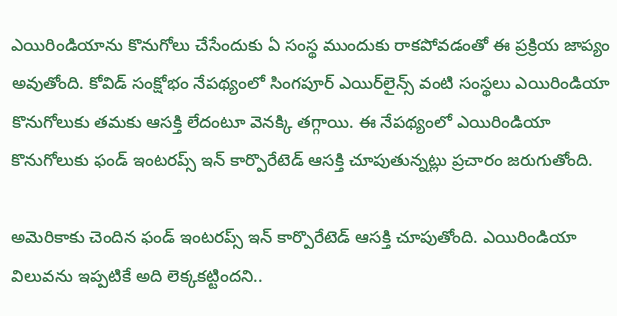ఎయిరిండియాను కొనుగోలు చేసేందుకు ఏ సంస్థ ముందుకు రాకపోవడంతో ఈ ప్రక్రియ జాప్యం అవుతోంది. కోవిడ్ సంక్షోభం నేపథ్యంలో సింగపూర్ ఎయిర్‌లైన్స్ వంటి సంస్థలు ఎయిరిండియా కొనుగోలుకు తమకు ఆసక్తి లేదంటూ వెనక్కి తగ్గాయి. ఈ నేపథ్యంలో ఎయిరిండియా కొనుగోలుకు ఫండ్‌ ఇంటరప్స్‌ ఇన్‌ కార్పొరేటెడ్‌ ఆసక్తి చూపుతున్నట్లు ప్రచారం జరుగుతోంది.

అమెరికాకు చెందిన ఫండ్‌ ఇంటరప్స్‌ ఇన్‌ కార్పొరేటెడ్‌ ఆసక్తి చూపుతోంది. ఎయిరిండియా విలువను ఇప్పటికే అది లెక్కకట్టిందని..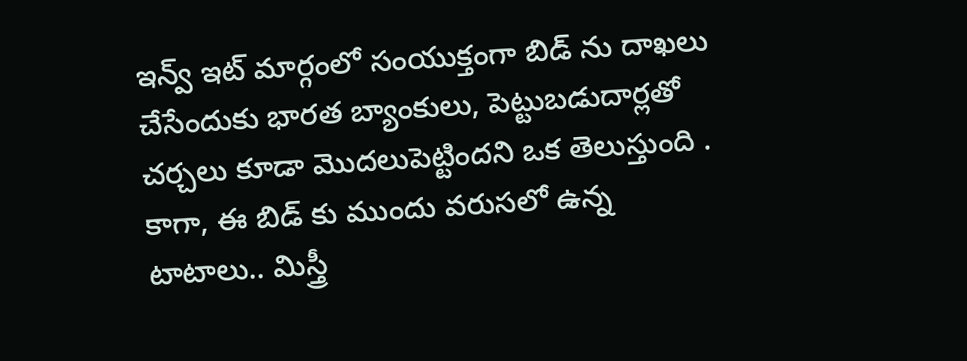ఇన్వ్‌ ఇట్‌ మార్గంలో సంయుక్తంగా బిడ్‌ ను దాఖలు చేసేందుకు భారత బ్యాంకులు, పెట్టుబడుదార్లతో చర్చలు కూడా మొదలుపెట్టిందని ఒక తెలుస్తుంది . కాగా, ఈ బిడ్‌ కు ముందు వరుసలో ఉన్న టాటాలు.. మిస్త్రీ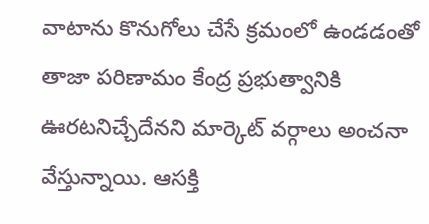వాటాను కొనుగోలు చేసే క్రమంలో ఉండడంతో తాజా పరిణామం కేంద్ర ప్రభుత్వానికి ఊరటనిచ్చేదేనని మార్కెట్‌ వర్గాలు అంచనా వేస్తున్నాయి. ఆసక్తి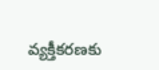వ్యక్తీకరణకు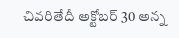చివరితేదీ అక్టోబర్‌ 30 అన్న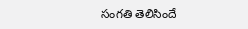సంగతి తెలిసిందే